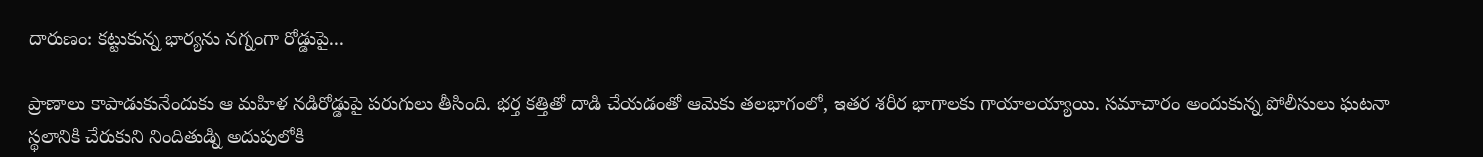దారుణం: కట్టుకున్న భార్యను నగ్నంగా రోడ్డుపై...

ప్రాణాలు కాపాడుకునేందుకు ఆ మహిళ నడిరోడ్డుపై పరుగులు తీసింది. భర్త కత్తితో దాడి చేయడంతో ఆమెకు తలభాగంలో, ఇతర శరీర భాగాలకు గాయాలయ్యాయి. సమాచారం అందుకున్న పోలీసులు ఘటనా స్థలానికి చేరుకుని నిందితుడ్ని అదుపులోకి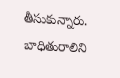తీసుకున్నారు. బాధితురాలిని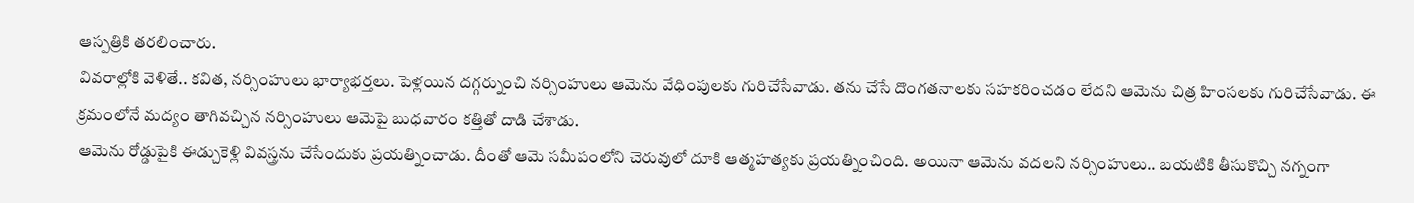ఆస్పత్రికి తరలించారు.
వివరాల్లోకి వెళితే.. కవిత, నర్సింహులు భార్యాభర్తలు. పెళ్లయిన దగ్గర్నుంచి నర్సింహులు ఆమెను వేధింపులకు గురిచేసేవాడు. తను చేసే దొంగతనాలకు సహకరించడం లేదని ఆమెను చిత్ర హింసలకు గురిచేసేవాడు. ఈ క్రమంలోనే మద్యం తాగివచ్చిన నర్సింహులు ఆమెపై బుధవారం కత్తితో దాడి చేశాడు.
ఆమెను రోడ్డుపైకి ఈడ్చుకెళ్లి వివస్త్రను చేసేందుకు ప్రయత్నించాడు. దీంతో ఆమె సమీపంలోని చెరువులో దూకి ఆత్మహత్యకు ప్రయత్నించింది. అయినా ఆమెను వదలని నర్సింహులు.. బయటికి తీసుకొచ్చి నగ్నంగా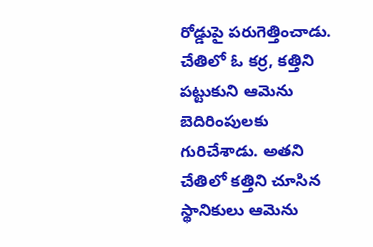రోడ్డుపై పరుగెత్తించాడు. చేతిలో ఓ కర్ర, కత్తిని పట్టుకుని ఆమెను బెదిరింపులకు గురిచేశాడు. అతని చేతిలో కత్తిని చూసిన స్థానికులు ఆమెను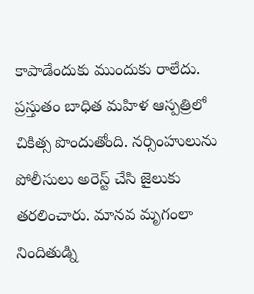కాపాడేందుకు ముందుకు రాలేదు.
ప్రస్తుతం బాధిత మహిళ ఆస్పత్రిలో చికిత్స పొందుతోంది. నర్సింహులును పోలీసులు అరెస్ట్ చేసి జైలుకు తరలించారు. మానవ మృగంలా నిందితుడ్ని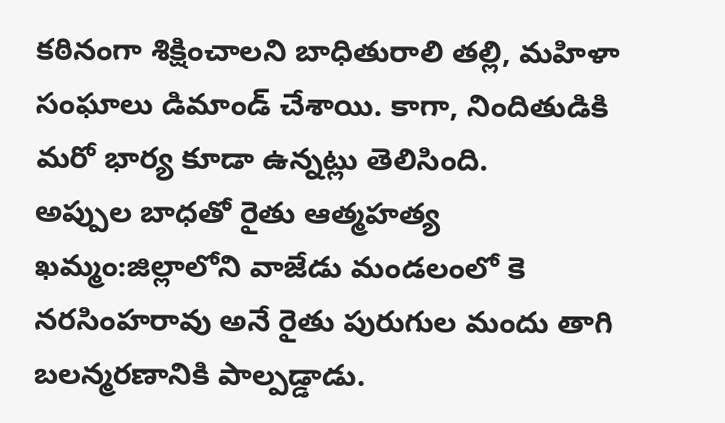కఠినంగా శిక్షించాలని బాధితురాలి తల్లి, మహిళా సంఘాలు డిమాండ్ చేశాయి. కాగా, నిందితుడికి మరో భార్య కూడా ఉన్నట్లు తెలిసింది.
అప్పుల బాధతో రైతు ఆత్మహత్య
ఖమ్మం:జిల్లాలోని వాజేడు మండలంలో కె నరసింహరావు అనే రైతు పురుగుల మందు తాగి బలన్మరణానికి పాల్పడ్డాడు.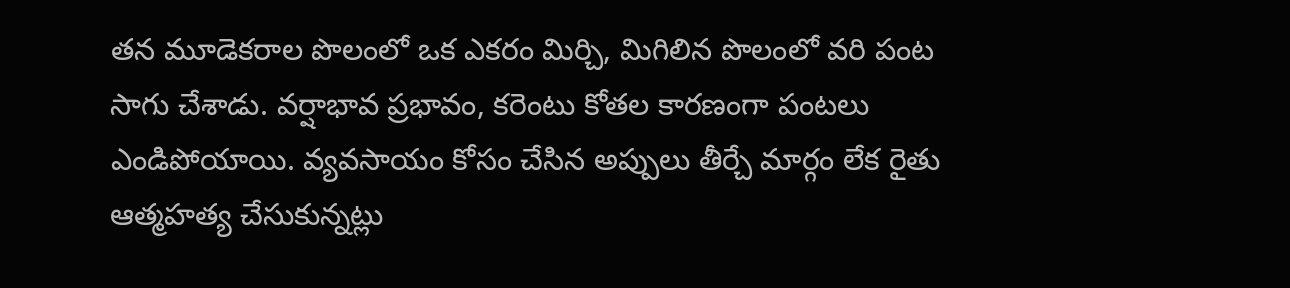తన మూడెకరాల పొలంలో ఒక ఎకరం మిర్చి, మిగిలిన పొలంలో వరి పంట సాగు చేశాడు. వర్షాభావ ప్రభావం, కరెంటు కోతల కారణంగా పంటలు ఎండిపోయాయి. వ్యవసాయం కోసం చేసిన అప్పులు తీర్చే మార్గం లేక రైతు ఆత్మహత్య చేసుకున్నట్లు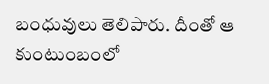బంధువులు తెలిపారు. దీంతో ఆ కుంటుంబంలో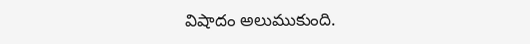విషాదం అలుముకుంది.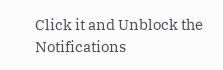Click it and Unblock the Notifications